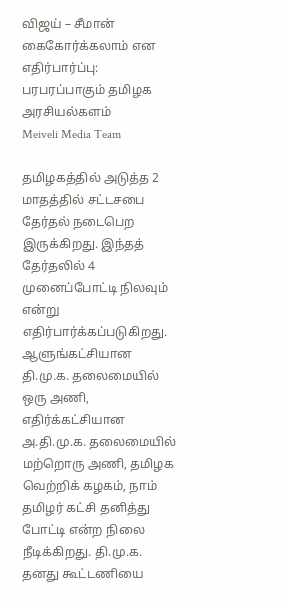விஜய் – சீமான் கைகோர்க்கலாம் என எதிர்பார்ப்பு: பரபரப்பாகும் தமிழக அரசியல்களம்
Meiveli Media Team

தமிழகத்தில் அடுத்த 2 மாதத்தில் சட்டசபை தேர்தல் நடைபெற இருக்கிறது. இந்தத் தேர்தலில் 4 முனைப்போட்டி நிலவும் என்று எதிர்பார்க்கப்படுகிறது.
ஆளுங்கட்சியான தி.மு.க. தலைமையில் ஒரு அணி, எதிர்க்கட்சியான அ.தி.மு.க. தலைமையில் மற்றொரு அணி, தமிழக வெற்றிக் கழகம், நாம் தமிழர் கட்சி தனித்து போட்டி என்ற நிலை நீடிக்கிறது. தி.மு.க. தனது கூட்டணியை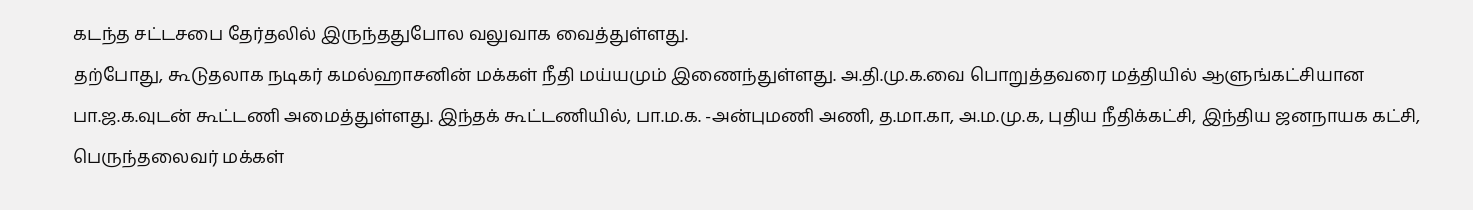கடந்த சட்டசபை தேர்தலில் இருந்ததுபோல வலுவாக வைத்துள்ளது.
தற்போது, கூடுதலாக நடிகர் கமல்ஹாசனின் மக்கள் நீதி மய்யமும் இணைந்துள்ளது. அ.தி.மு.க.வை பொறுத்தவரை மத்தியில் ஆளுங்கட்சியான பா.ஜ.க.வுடன் கூட்டணி அமைத்துள்ளது. இந்தக் கூட்டணியில், பா.ம.க. -அன்புமணி அணி, த.மா.கா, அ.ம.மு.க, புதிய நீதிக்கட்சி, இந்திய ஜனநாயக கட்சி, பெருந்தலைவர் மக்கள்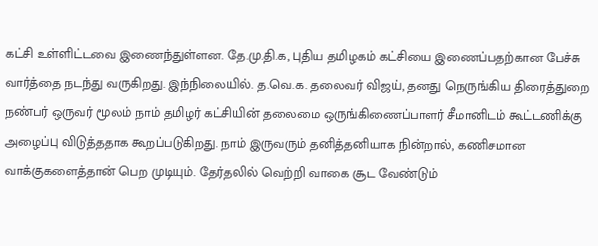கட்சி உள்ளிட்டவை இணைந்துள்ளன. தே.மு.தி.க, புதிய தமிழகம் கட்சியை இணைப்பதற்கான பேச்சு வார்த்தை நடந்து வருகிறது. இந்நிலையில். த.வெ.க. தலைவர் விஜய், தனது நெருங்கிய திரைத்துறை நண்பர் ஒருவர் மூலம் நாம் தமிழர் கட்சியின் தலைமை ஒருங்கிணைப்பாளர் சீமானிடம் கூட்டணிக்கு அழைப்பு விடுத்ததாக கூறப்படுகிறது. நாம் இருவரும் தனித்தனியாக நின்றால், கணிசமான வாக்குகளைத்தான் பெற முடியும். தேர்தலில் வெற்றி வாகை சூட வேண்டும்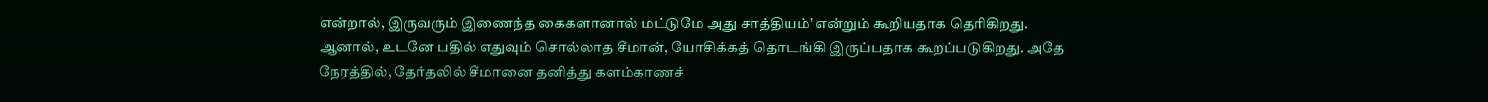என்றால், இருவரும் இணைந்த கைகளானால் மட்டுமே அது சாத்தியம்’ என்றும் கூறியதாக தெரிகிறது. ஆனால், உடனே பதில் எதுவும் சொல்லாத சீமான், யோசிக்கத் தொடங்கி இருப்பதாக கூறப்படுகிறது. அதே நேரத்தில், தேர்தலில் சீமானை தனித்து களம்காணச்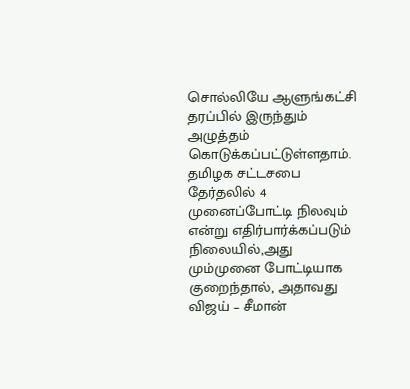சொல்லியே ஆளுங்கட்சி தரப்பில் இருந்தும் அழுத்தம் கொடுக்கப்பட்டுள்ளதாம். தமிழக சட்டசபை தேர்தலில் 4 முனைப்போட்டி நிலவும் என்று எதிர்பார்க்கப்படும் நிலையில்,அது மும்முனை போட்டியாக குறைந்தால், அதாவது விஜய் – சீமான்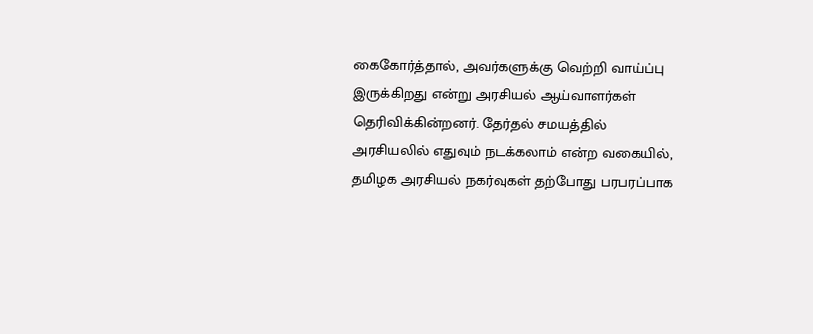கைகோர்த்தால், அவர்களுக்கு வெற்றி வாய்ப்பு இருக்கிறது என்று அரசியல் ஆய்வாளர்கள் தெரிவிக்கின்றனர். தேர்தல் சமயத்தில் அரசியலில் எதுவும் நடக்கலாம் என்ற வகையில், தமிழக அரசியல் நகர்வுகள் தற்போது பரபரப்பாக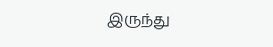இருந்து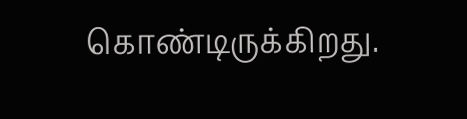கொண்டிருக்கிறது.